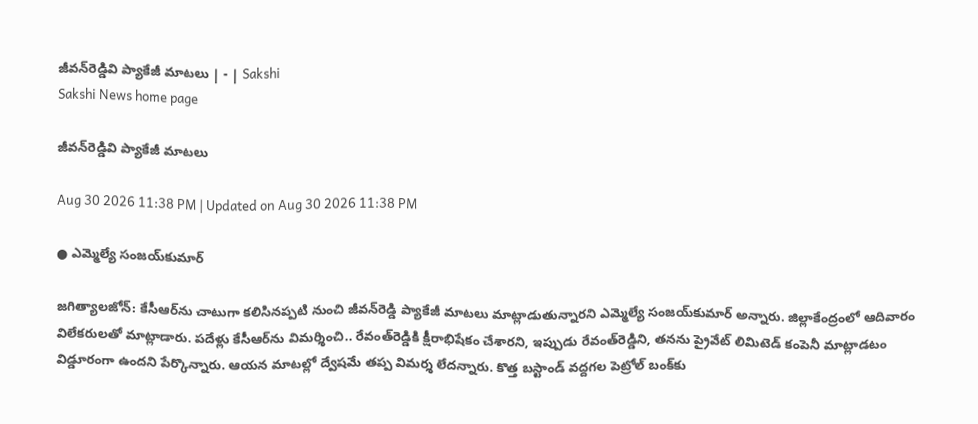జీవన్‌రెడ్డివి ప్యాకేజీ మాటలు | - | Sakshi
Sakshi News home page

జీవన్‌రెడ్డివి ప్యాకేజీ మాటలు

Aug 30 2026 11:38 PM | Updated on Aug 30 2026 11:38 PM

● ఎమ్మెల్యే సంజయ్‌కుమార్‌

జగిత్యాలజోన్‌: కేసీఆర్‌ను చాటుగా కలిసినప్పటి నుంచి జీవన్‌రెడ్డి ప్యాకేజీ మాటలు మాట్లాడుతున్నారని ఎమ్మెల్యే సంజయ్‌కుమార్‌ అన్నారు. జిల్లాకేంద్రంలో ఆదివారం విలేకరులతో మాట్లాడారు. పదేళ్లు కేసీఆర్‌ను విమర్శించి.. రేవంత్‌రెడ్డికి క్షీరాభిషేకం చేశారని, ఇప్పుడు రేవంత్‌రెడ్డిని, తనను ప్రైవేట్‌ లిమిటెడ్‌ కంపెనీ మాట్లాడటం విడ్డూరంగా ఉందని పేర్కొన్నారు. ఆయన మాటల్లో ద్వేషమే తప్ప విమర్శ లేదన్నారు. కొత్త బస్టాండ్‌ వద్దగల పెట్రోల్‌ బంక్‌కు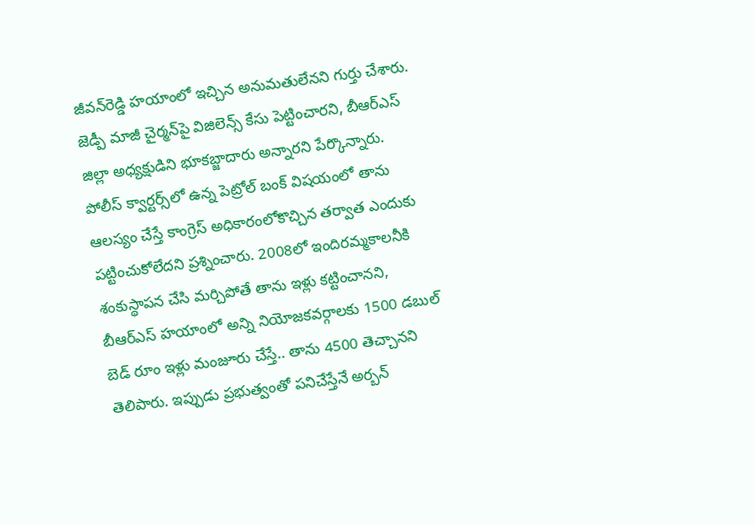జీవన్‌రెడ్డి హయాంలో ఇచ్చిన అనుమతులేనని గుర్తు చేశారు. జెడ్పీ మాజీ చైర్మన్‌పై విజిలెన్స్‌ కేసు పెట్టించారని, బీఆర్‌ఎస్‌ జిల్లా అధ్యక్షుడిని భూకబ్జాదారు అన్నారని పేర్కొన్నారు. పోలీస్‌ క్వార్టర్స్‌లో ఉన్న పెట్రోల్‌ బంక్‌ విషయంలో తాను ఆలస్యం చేస్తే కాంగ్రెస్‌ అధికారంలోకొచ్చిన తర్వాత ఎందుకు పట్టించుకోలేదని ప్రశ్నించారు. 2008లో ఇందిరమ్మకాలనీకి శంకుస్థాపన చేసి మర్చిపోతే తాను ఇళ్లు కట్టించానని, బీఆర్‌ఎస్‌ హయాంలో అన్ని నియోజకవర్గాలకు 1500 డబుల్‌ బెడ్‌ రూం ఇళ్లు మంజూరు చేస్తే.. తాను 4500 తెచ్చానని తెలిపారు. ఇప్పుడు ప్రభుత్వంతో పనిచేస్తేనే అర్బన్‌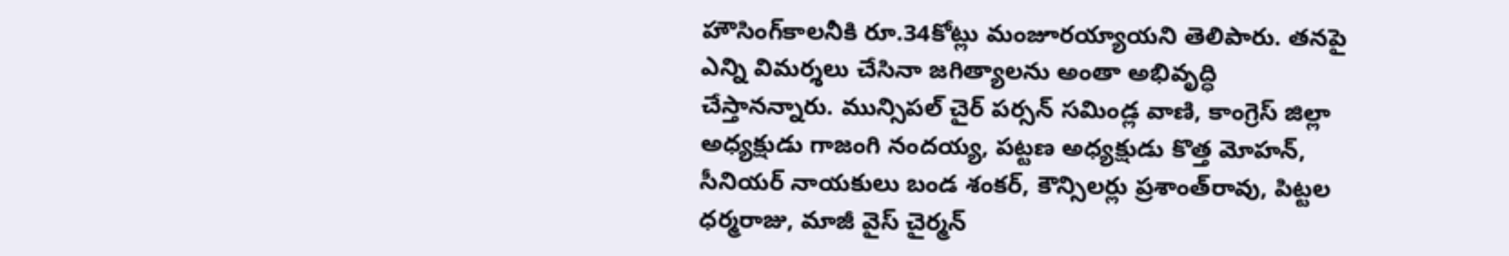హౌసింగ్‌కాలనీకి రూ.34కోట్లు మంజూరయ్యాయని తెలిపారు. తనపై ఎన్ని విమర్శలు చేసినా జగిత్యాలను అంతా అభివృద్ధి చేస్తానన్నారు. మున్సిపల్‌ చైర్‌ పర్సన్‌ సమిండ్ల వాణి, కాంగ్రెస్‌ జిల్లా అధ్యక్షుడు గాజంగి నందయ్య, పట్టణ అధ్యక్షుడు కొత్త మోహన్‌, సీనియర్‌ నాయకులు బండ శంకర్‌, కౌన్సిలర్లు ప్రశాంత్‌రావు, పిట్టల ధర్మరాజు, మాజీ వైస్‌ చైర్మన్‌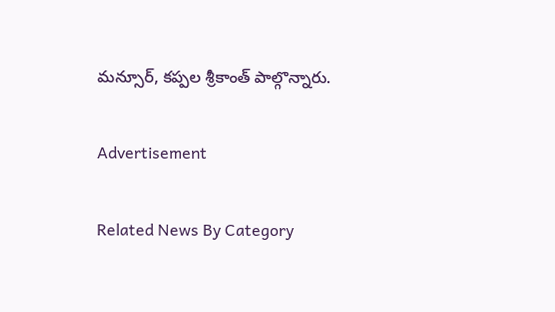మన్సూర్‌, కప్పల శ్రీకాంత్‌ పాల్గొన్నారు.

Advertisement

Related News By Category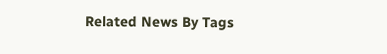Related News By Tags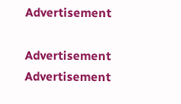Advertisement

Advertisement
Advertisement